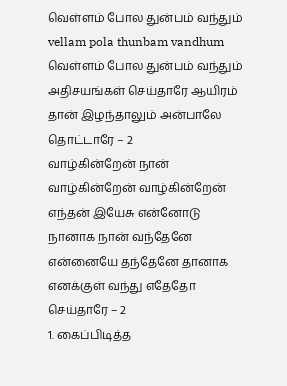வெள்ளம் போல துன்பம் வந்தும்
vellam pola thunbam vandhum
வெள்ளம் போல துன்பம் வந்தும் அதிசயங்கள் செய்தாரே ஆயிரம் தான் இழந்தாலும் அன்பாலே தொட்டாரே – 2
வாழ்கின்றேன் நான் வாழ்கின்றேன் வாழ்கின்றேன் எந்தன் இயேசு என்னோடு நானாக நான் வந்தேனே என்னையே தந்தேனே தானாக எனக்குள் வந்து எதேதோ செய்தாரே – 2
1. கைப்பிடித்த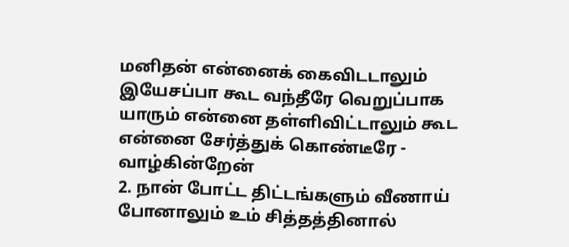மனிதன் என்னைக் கைவிடடாலும் இயேசப்பா கூட வந்தீரே வெறுப்பாக யாரும் என்னை தள்ளிவிட்டாலும் கூட என்னை சேர்த்துக் கொண்டீரே - வாழ்கின்றேன்
2. நான் போட்ட திட்டங்களும் வீணாய் போனாலும் உம் சித்தத்தினால்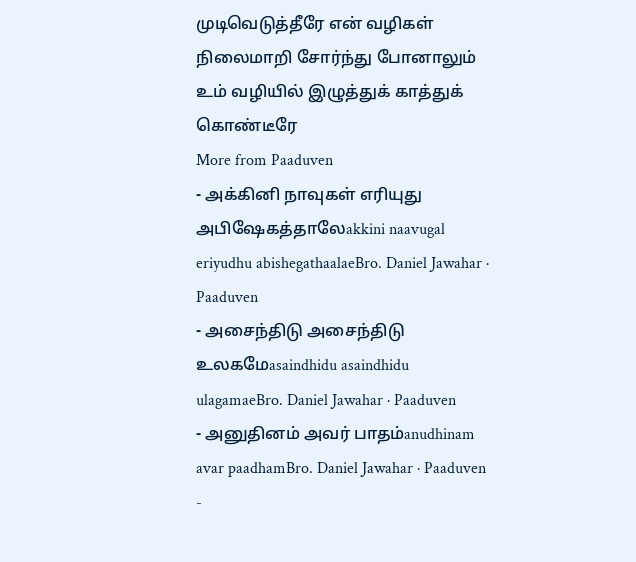முடிவெடுத்தீரே என் வழிகள் நிலைமாறி சோர்ந்து போனாலும் உம் வழியில் இழுத்துக் காத்துக் கொண்டீரே
More from Paaduven
- அக்கினி நாவுகள் எரியுது அபிஷேகத்தாலேakkini naavugal eriyudhu abishegathaalaeBro. Daniel Jawahar · Paaduven
- அசைந்திடு அசைந்திடு உலகமேasaindhidu asaindhidu ulagamaeBro. Daniel Jawahar · Paaduven
- அனுதினம் அவர் பாதம்anudhinam avar paadhamBro. Daniel Jawahar · Paaduven
-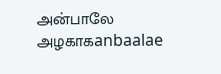அன்பாலே அழகாகanbaalae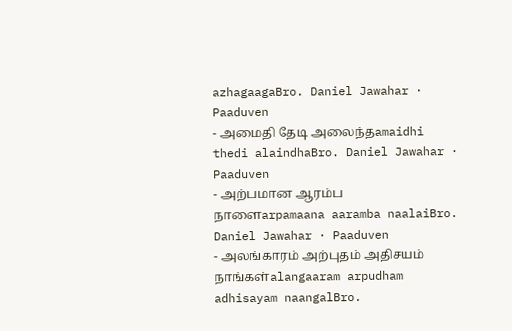azhagaagaBro. Daniel Jawahar · Paaduven
- அமைதி தேடி அலைந்தamaidhi thedi alaindhaBro. Daniel Jawahar · Paaduven
- அற்பமான ஆரம்ப நாளைarpamaana aaramba naalaiBro. Daniel Jawahar · Paaduven
- அலங்காரம் அற்புதம் அதிசயம் நாங்கள்alangaaram arpudham adhisayam naangalBro.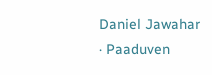Daniel Jawahar · Paaduven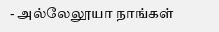- அல்லேலூயா நாங்கள்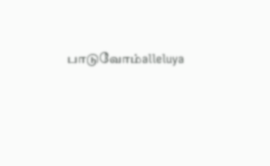பாடுவோம்alleluya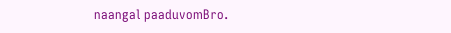naangal paaduvomBro.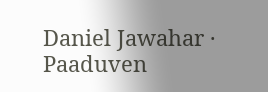Daniel Jawahar · Paaduven